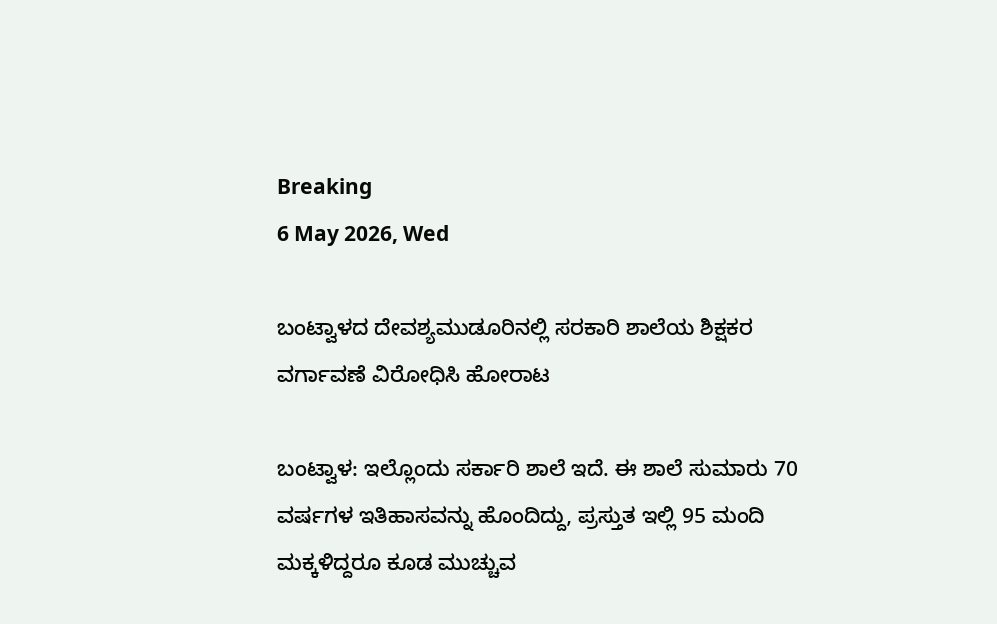Breaking
6 May 2026, Wed

ಬಂಟ್ವಾಳದ ದೇವಶ್ಯಮುಡೂರಿನಲ್ಲಿ ಸರಕಾರಿ ಶಾಲೆಯ ಶಿಕ್ಷಕರ ವರ್ಗಾವಣೆ ವಿರೋಧಿಸಿ ಹೋರಾಟ

ಬಂಟ್ವಾಳ: ಇಲ್ಲೊಂದು ಸರ್ಕಾರಿ ಶಾಲೆ ಇದೆ. ಈ ಶಾಲೆ ಸುಮಾರು 70 ವರ್ಷಗಳ ಇತಿಹಾಸವನ್ನು ಹೊಂದಿದ್ದು, ಪ್ರಸ್ತುತ ಇಲ್ಲಿ 95 ಮಂದಿ ಮಕ್ಕಳಿದ್ದರೂ ಕೂಡ ಮುಚ್ಚುವ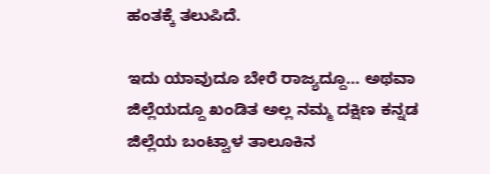ಹಂತಕ್ಕೆ ತಲುಪಿದೆ.

ಇದು ಯಾವುದೂ ಬೇರೆ ರಾಜ್ಯದ್ದೂ… ಅಥವಾ ಜಿಲ್ಲೆಯದ್ದೂ ಖಂಡಿತ ಅಲ್ಲ ನಮ್ಮ ದಕ್ಷಿಣ ಕನ್ನಡ ಜಿಲ್ಲೆಯ ಬಂಟ್ವಾಳ ತಾಲೂಕಿನ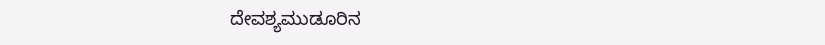ದೇವಶ್ಯಮುಡೂರಿನ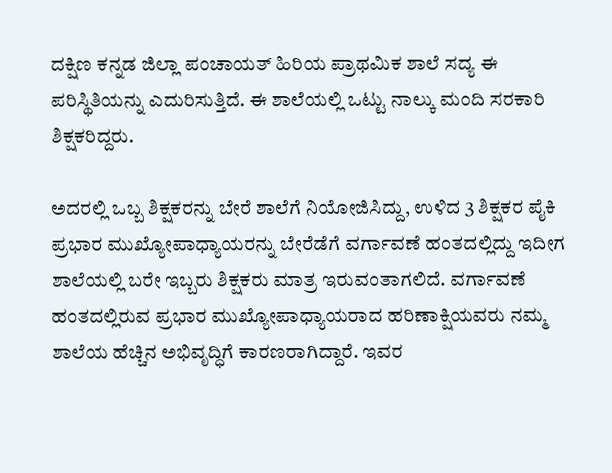ದಕ್ಷಿಣ ಕನ್ನಡ ಜಿಲ್ಲಾ ಪಂಚಾಯತ್ ಹಿರಿಯ ಪ್ರಾಥಮಿಕ ಶಾಲೆ ಸದ್ಯ ಈ ಪರಿಸ್ಥಿತಿಯನ್ನು ಎದುರಿಸುತ್ತಿದೆ. ಈ ಶಾಲೆಯಲ್ಲಿ ಒಟ್ಟು ನಾಲ್ಕು ಮಂದಿ ಸರಕಾರಿ ಶಿಕ್ಷಕರಿದ್ದರು.

ಅದರಲ್ಲಿ ಒಬ್ಬ ಶಿಕ್ಷಕರನ್ನು ಬೇರೆ ಶಾಲೆಗೆ ನಿಯೋಜಿಸಿದ್ದು, ಉಳಿದ 3 ಶಿಕ್ಷಕರ ಪೈಕಿ ಪ್ರಭಾರ ಮುಖ್ಯೋಪಾಧ್ಯಾಯರನ್ನು ಬೇರೆಡೆಗೆ ವರ್ಗಾವಣೆ ಹಂತದಲ್ಲಿದ್ದು ಇದೀಗ ಶಾಲೆಯಲ್ಲಿ ಬರೇ ಇಬ್ಬರು ಶಿಕ್ಷಕರು ಮಾತ್ರ ಇರುವಂತಾಗಲಿದೆ. ವರ್ಗಾವಣೆ ಹಂತದಲ್ಲಿರುವ ಪ್ರಭಾರ ಮುಖ್ಯೋಪಾಧ್ಯಾಯರಾದ ಹರಿಣಾಕ್ಷಿಯವರು ನಮ್ಮ ಶಾಲೆಯ ಹೆಚ್ಚಿನ ಅಭಿವೃದ್ಧಿಗೆ ಕಾರಣರಾಗಿದ್ದಾರೆ. ಇವರ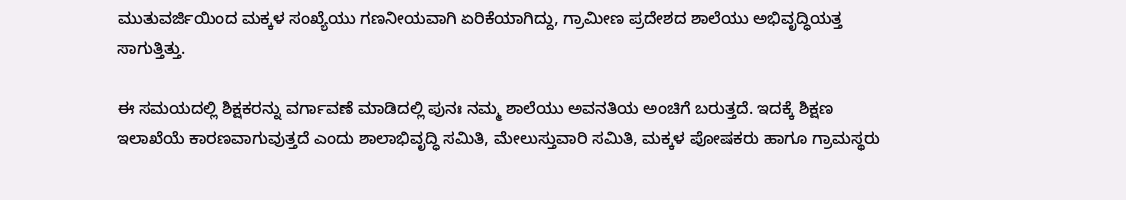ಮುತುವರ್ಜಿಯಿಂದ ಮಕ್ಕಳ ಸಂಖ್ಯೆಯು ಗಣನೀಯವಾಗಿ ಏರಿಕೆಯಾಗಿದ್ದು, ಗ್ರಾಮೀಣ ಪ್ರದೇಶದ ಶಾಲೆಯು ಅಭಿವೃದ್ಧಿಯತ್ತ ಸಾಗುತ್ತಿತ್ತು.

ಈ ಸಮಯದಲ್ಲಿ ಶಿಕ್ಷಕರನ್ನು ವರ್ಗಾವಣೆ ಮಾಡಿದಲ್ಲಿ ಪುನಃ ನಮ್ಮ ಶಾಲೆಯು ಅವನತಿಯ ಅಂಚಿಗೆ ಬರುತ್ತದೆ. ಇದಕ್ಕೆ ಶಿಕ್ಷಣ ಇಲಾಖೆಯೆ ಕಾರಣವಾಗುವುತ್ತದೆ ಎಂದು ಶಾಲಾಭಿವೃದ್ಧಿ ಸಮಿತಿ, ಮೇಲುಸ್ತುವಾರಿ ಸಮಿತಿ, ಮಕ್ಕಳ ಪೋಷಕರು ಹಾಗೂ ಗ್ರಾಮಸ್ಥರು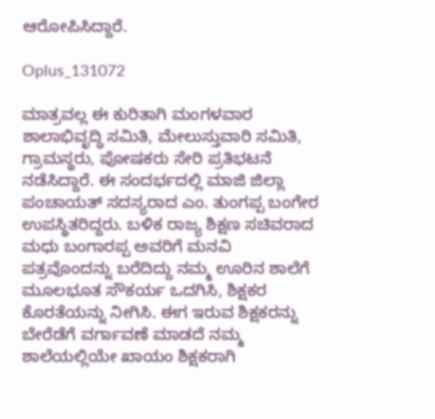ಆರೋಪಿಸಿದ್ದಾರೆ.

Oplus_131072

ಮಾತ್ರವಲ್ಲ ಈ ಕುರಿತಾಗಿ ಮಂಗಳವಾರ ಶಾಲಾಭಿವೃದ್ಧಿ ಸಮಿತಿ, ಮೇಲುಸ್ತುವಾರಿ ಸಮಿತಿ, ಗ್ರಾಮಸ್ಥರು, ಪೋಷಕರು ಸೇರಿ ಪ್ರತಿಭಟನೆ ನಡೆಸಿದ್ದಾರೆ. ಈ ಸಂದರ್ಭದಲ್ಲಿ ಮಾಜಿ ಜಿಲ್ಲಾ ಪಂಚಾಯತ್ ಸದಸ್ಯರಾದ ಎಂ. ತುಂಗಪ್ಪ ಬಂಗೇರ ಉಪಸ್ಥಿತರಿದ್ದರು. ಬಳಿಕ ರಾಜ್ಯ ಶಿಕ್ಷಣ ಸಚಿವರಾದ ಮಧು ಬಂಗಾರಪ್ಪ ಅವರಿಗೆ ಮನವಿ ಪತ್ರವೊಂದನ್ನು ಬರೆದಿದ್ದು ನಮ್ಮ ಊರಿನ ಶಾಲೆಗೆ ಮೂಲಭೂತ ಸೌಕರ್ಯ ಒದಗಿಸಿ, ಶಿಕ್ಷಕರ ಕೊರತೆಯನ್ನು ನೀಗಿಸಿ. ಈಗ ಇರುವ ಶಿಕ್ಷಕರನ್ನು ಬೇರೆಡೆಗೆ ವರ್ಗಾವಣೆ ಮಾಡದೆ ನಮ್ಮ ಶಾಲೆಯಲ್ಲಿಯೇ ಖಾಯಂ ಶಿಕ್ಷಕರಾಗಿ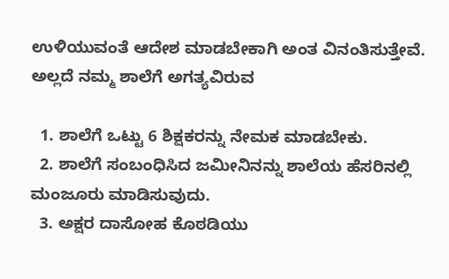ಉಳಿಯುವಂತೆ ಆದೇಶ ಮಾಡಬೇಕಾಗಿ ಅಂತ ವಿನಂತಿಸುತ್ತೇವೆ. ಅಲ್ಲದೆ ನಮ್ಮ ಶಾಲೆಗೆ ಅಗತ್ಯವಿರುವ

  1. ಶಾಲೆಗೆ ಒಟ್ಟು 6 ಶಿಕ್ಷಕರನ್ನು ನೇಮಕ ಮಾಡಬೇಕು.
  2. ಶಾಲೆಗೆ ಸಂಬಂಧಿಸಿದ ಜಮೀನಿನನ್ನು ಶಾಲೆಯ ಹೆಸರಿನಲ್ಲಿ ಮಂಜೂರು ಮಾಡಿಸುವುದು.
  3. ಅಕ್ಷರ ದಾಸೋಹ ಕೊಠಡಿಯು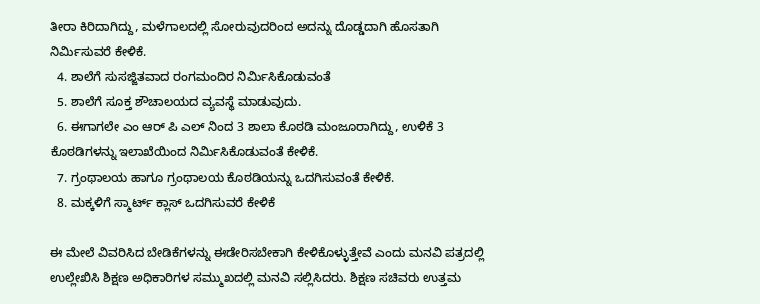ತೀರಾ ಕಿರಿದಾಗಿದ್ದು, ಮಳೆಗಾಲದಲ್ಲಿ ಸೋರುವುದರಿಂದ ಅದನ್ನು ದೊಡ್ಡದಾಗಿ ಹೊಸತಾಗಿ ನಿರ್ಮಿಸುವರೆ ಕೇಳಿಕೆ.
  4. ಶಾಲೆಗೆ ಸುಸಜ್ಜಿತವಾದ ರಂಗಮಂದಿರ ನಿರ್ಮಿಸಿಕೊಡುವಂತೆ
  5. ಶಾಲೆಗೆ ಸೂಕ್ತ ಶೌಚಾಲಯದ ವ್ಯವಸ್ಥೆ ಮಾಡುವುದು.
  6. ಈಗಾಗಲೇ ಎಂ ಆರ್ ಪಿ ಎಲ್ ನಿಂದ 3 ಶಾಲಾ ಕೊಠಡಿ ಮಂಜೂರಾಗಿದ್ದು, ಉಳಿಕೆ 3 ಕೊಠಡಿಗಳನ್ನು ಇಲಾಖೆಯಿಂದ ನಿರ್ಮಿಸಿಕೊಡುವಂತೆ ಕೇಳಿಕೆ.
  7. ಗ್ರಂಥಾಲಯ ಹಾಗೂ ಗ್ರಂಥಾಲಯ ಕೊಠಡಿಯನ್ನು ಒದಗಿಸುವಂತೆ ಕೇಳಿಕೆ.
  8. ಮಕ್ಕಳಿಗೆ ಸ್ಮಾರ್ಟ್ ಕ್ಲಾಸ್ ಒದಗಿಸುವರೆ ಕೇಳಿಕೆ

ಈ ಮೇಲೆ ವಿವರಿಸಿದ ಬೇಡಿಕೆಗಳನ್ನು ಈಡೇರಿಸಬೇಕಾಗಿ ಕೇಳಿಕೊಳ್ಳುತ್ತೇವೆ ಎಂದು ಮನವಿ ಪತ್ರದಲ್ಲಿ ಉಲ್ಲೇಖಿಸಿ ಶಿಕ್ಷಣ ಅಧಿಕಾರಿಗಳ ಸಮ್ಮುಖದಲ್ಲಿ ಮನವಿ ಸಲ್ಲಿಸಿದರು. ಶಿಕ್ಷಣ ಸಚಿವರು ಉತ್ತಮ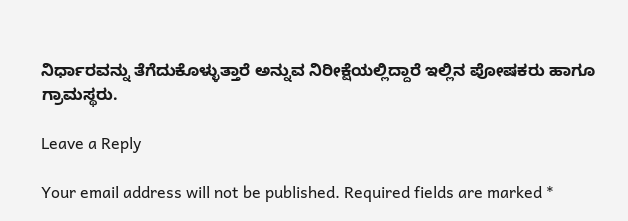ನಿರ್ಧಾರವನ್ನು ತೆಗೆದುಕೊಳ್ಳುತ್ತಾರೆ ಅನ್ನುವ ನಿರೀಕ್ಷೆಯಲ್ಲಿದ್ದಾರೆ ಇಲ್ಲಿನ ಪೋಷಕರು ಹಾಗೂ ಗ್ರಾಮಸ್ಥರು.

Leave a Reply

Your email address will not be published. Required fields are marked *